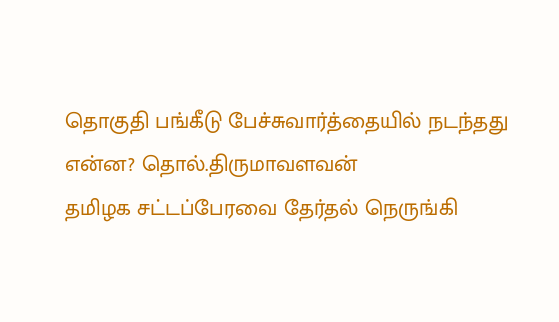தொகுதி பங்கீடு பேச்சுவார்த்தையில் நடந்தது என்ன? தொல்.திருமாவளவன்
தமிழக சட்டப்பேரவை தேர்தல் நெருங்கி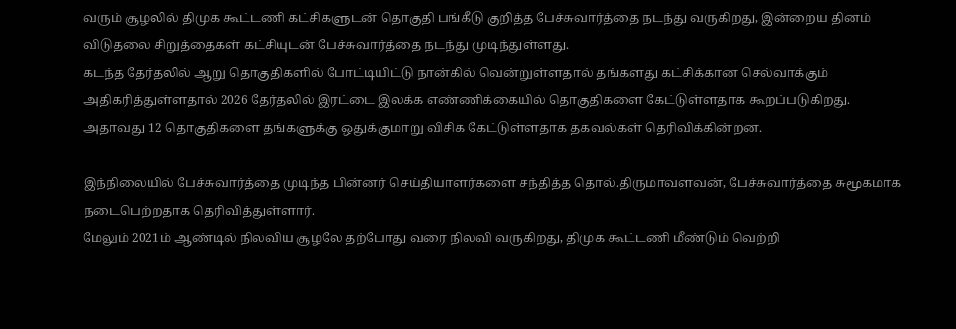வரும் சூழலில் திமுக கூட்டணி கட்சிகளுடன் தொகுதி பங்கீடு குறித்த பேச்சுவார்த்தை நடந்து வருகிறது, இன்றைய தினம் விடுதலை சிறுத்தைகள் கட்சியுடன் பேச்சுவார்த்தை நடந்து முடிந்துள்ளது.
கடந்த தேர்தலில் ஆறு தொகுதிகளில் போட்டியிட்டு நான்கில் வென்றுள்ளதால் தங்களது கட்சிக்கான செல்வாக்கும் அதிகரித்துள்ளதால் 2026 தேர்தலில் இரட்டை இலக்க எண்ணிக்கையில் தொகுதிகளை கேட்டுள்ளதாக கூறப்படுகிறது.
அதாவது 12 தொகுதிகளை தங்களுக்கு ஒதுக்குமாறு விசிக கேட்டுள்ளதாக தகவல்கள் தெரிவிக்கின்றன.

இந்நிலையில் பேச்சுவார்த்தை முடிந்த பின்னர் செய்தியாளர்களை சந்தித்த தொல்.திருமாவளவன், பேச்சுவார்த்தை சுமூகமாக நடைபெற்றதாக தெரிவித்துள்ளார்.
மேலும் 2021ம் ஆண்டில் நிலவிய சூழலே தற்போது வரை நிலவி வருகிறது, திமுக கூட்டணி மீண்டும் வெற்றி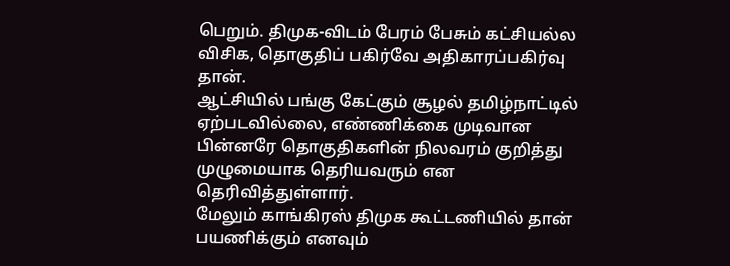பெறும். திமுக-விடம் பேரம் பேசும் கட்சியல்ல விசிக, தொகுதிப் பகிர்வே அதிகாரப்பகிர்வு தான்.
ஆட்சியில் பங்கு கேட்கும் சூழல் தமிழ்நாட்டில் ஏற்படவில்லை, எண்ணிக்கை முடிவான பின்னரே தொகுதிகளின் நிலவரம் குறித்து முழுமையாக தெரியவரும் என தெரிவித்துள்ளார்.
மேலும் காங்கிரஸ் திமுக கூட்டணியில் தான் பயணிக்கும் எனவும்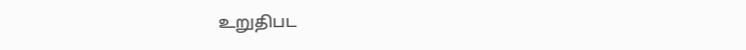உறுதிபட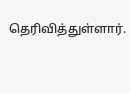தெரிவித்துள்ளார்.